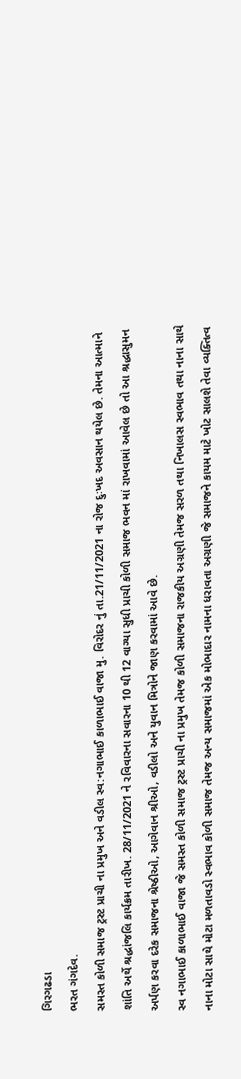ગિરગઢડા
ભરત ગંગદેવ.
સમસ્ત કોળી સમાજ ટ્રસ્ટ પ્રાચી ના પ્રમુખ અને વડીલ સ્વ:નગાભાઈ કાળાભાઈ વાજા મુ. વિરોદર નું તા.21/11/2021 ના રોજ દુઃખદ અવસાન થયેલ છે. તેમના આત્માને શાંતિ અર્થે શ્રદ્ધાંજલિ કાર્યક્રમ તારીખ. 28/11/2021 ને રવિવારના સવારના 10 થી 12 વાગ્યા સુધી પ્રાચી કોળી સમાજ ભવન માં રાખવામાં આવેલ છે તો આ શ્રદ્ધાસુમન અર્પણ કરવા દરેક સમાજના શ્રેષ્ઠીઓ, આગેવાન શ્રીઓ, વડીલો અને યુવાન મિત્રોને જાણ કરવામાં આવે છે.
સ્વ નગાભાઈ કાળાભાઈ વાજા જે સમસ્ત કોળી સમાજ ટ્રસ્ટ પ્રાચી ના પ્રમુખ તેમજ કોળી સમાજના રાજકીય અગ્રણી તેમજ સરળ તથા નિખાલસ સ્વભાવ તથા નાના સાથે નાના મોટા સાથે મોટા મળતાવડો સ્વભાવ કોળી સમાજ તેમજ અન્ય સમાજમાં એક મોભાદાર નામના ધરાવતા અગ્રણી જે સમાજને કાયમ માટે ખોટ સાલશે તેવા વ્યક્તિત્વ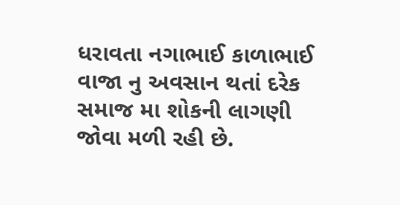ધરાવતા નગાભાઈ કાળાભાઈ વાજા નુ અવસાન થતાં દરેક સમાજ મા શોકની લાગણી જોવા મળી રહી છે.